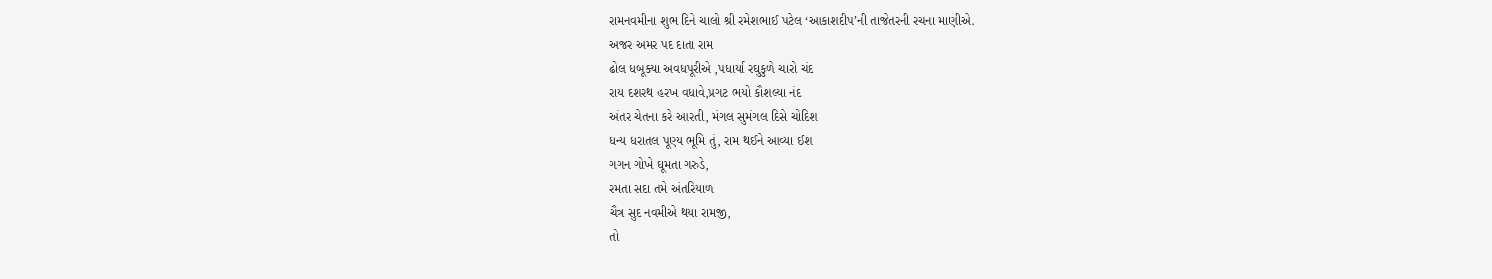રામનવમીના શુભ દિને ચાલો શ્રી રમેશભાઈ પટેલ ‘આકાશદીપ’ની તાજેતરની રચના માણીએ.
અજર અમર પદ દાતા રામ
ઢોલ ધબૂક્યા અવધપૂરીએ ,પધાર્યા રઘુકુળે ચારો ચંદ
રાય દશરથ હરખ વધાવે,પ્રગટ ભયો કૌશલ્યા નંદ
અંતર ચેતના કરે આરતી, મંગલ સુમંગલ દિસે ચોદિશ
ધન્ય ધરાતલ પૂણ્ય ભૂમિ તું, રામ થઈને આવ્યા ઈશ
ગગન ગોખે ઘૂમતા ગરુડે,
રમતા સદા તમે અંતરિયાળ
ચૈત્ર સુદ નવમીએ થયા રામજી,
તો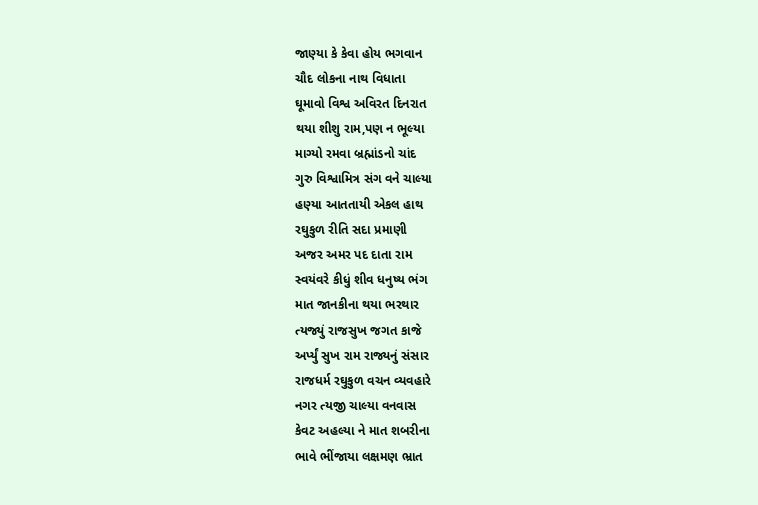જાણ્યા કે કેવા હોય ભગવાન
ચૌદ લોકના નાથ વિધાતા
ઘૂમાવો વિશ્વ અવિરત દિનરાત
થયા શીશુ રામ,પણ ન ભૂલ્યા
માગ્યો રમવા બ્રહ્માંડનો ચાંદ
ગુરુ વિશ્વામિત્ર સંગ વને ચાલ્યા
હણ્યા આતતાયી એકલ હાથ
રઘુકુળ રીતિ સદા પ્રમાણી
અજર અમર પદ દાતા રામ
સ્વયંવરે કીધું શીવ ધનુષ્ય ભંગ
માત જાનકીના થયા ભરથાર
ત્યજ્યું રાજસુખ જગત કાજે
અર્પ્યું સુખ રામ રાજ્યનું સંસાર
રાજધર્મ રઘુકુળ વચન વ્યવહારે
નગર ત્યજી ચાલ્યા વનવાસ
કેવટ અહલ્યા ને માત શબરીના
ભાવે ભીંજાયા લક્ષમણ ભ્રાત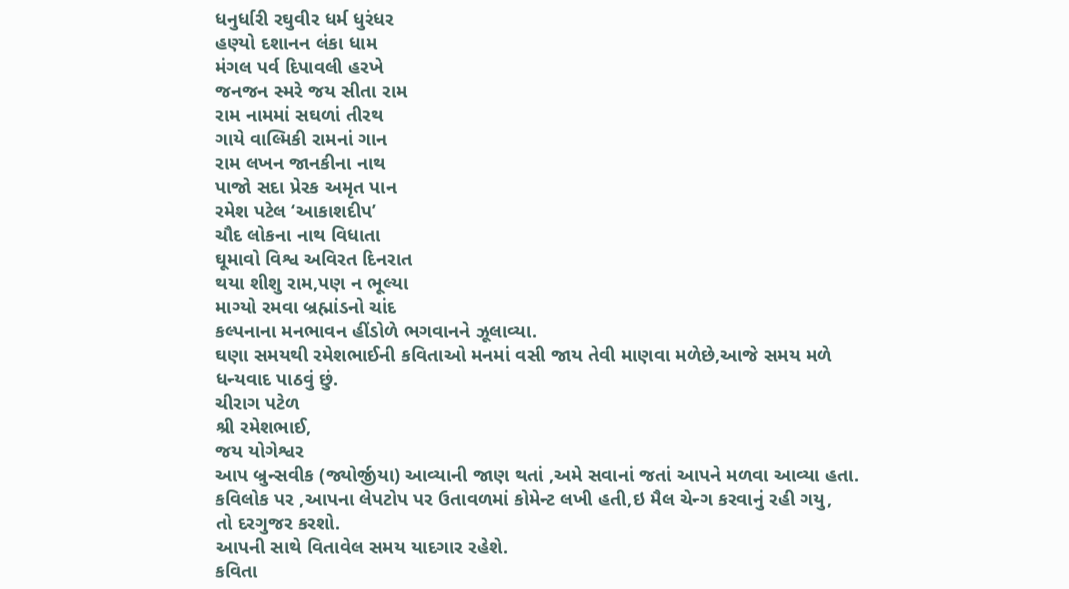ધનુર્ધારી રઘુવીર ધર્મ ધુરંધર
હણ્યો દશાનન લંકા ધામ
મંગલ પર્વ દિપાવલી હરખે
જનજન સ્મરે જય સીતા રામ
રામ નામમાં સઘળાં તીરથ
ગાયે વાલ્મિકી રામનાં ગાન
રામ લખન જાનકીના નાથ
પાજો સદા પ્રેરક અમૃત પાન
રમેશ પટેલ ‘આકાશદીપ’
ચૌદ લોકના નાથ વિધાતા
ઘૂમાવો વિશ્વ અવિરત દિનરાત
થયા શીશુ રામ,પણ ન ભૂલ્યા
માગ્યો રમવા બ્રહ્માંડનો ચાંદ
કલ્પનાના મનભાવન હીંડોળે ભગવાનને ઝૂલાવ્યા.
ઘણા સમયથી રમેશભાઈની કવિતાઓ મનમાં વસી જાય તેવી માણવા મળેછે,આજે સમય મળે
ધન્યવાદ પાઠવું છું.
ચીરાગ પટેળ
શ્રી રમેશભાઈ,
જય યોગેશ્વર
આપ બ્રુન્સવીક (જ્યોર્જીયા) આવ્યાની જાણ થતાં ,અમે સવાનાં જતાં આપને મળવા આવ્યા હતા.
કવિલોક પર ,આપના લેપટોપ પર ઉતાવળમાં કોમેન્ટ લખી હતી,ઇ મૈલ ચેન્ગ કરવાનું રહી ગયુ,
તો દરગુજર કરશો.
આપની સાથે વિતાવેલ સમય યાદગાર રહેશે.
કવિતા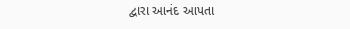દ્વારા આનંદ આપતા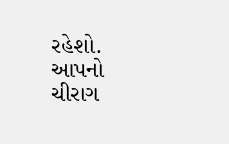રહેશો.
આપનો
ચીરાગ